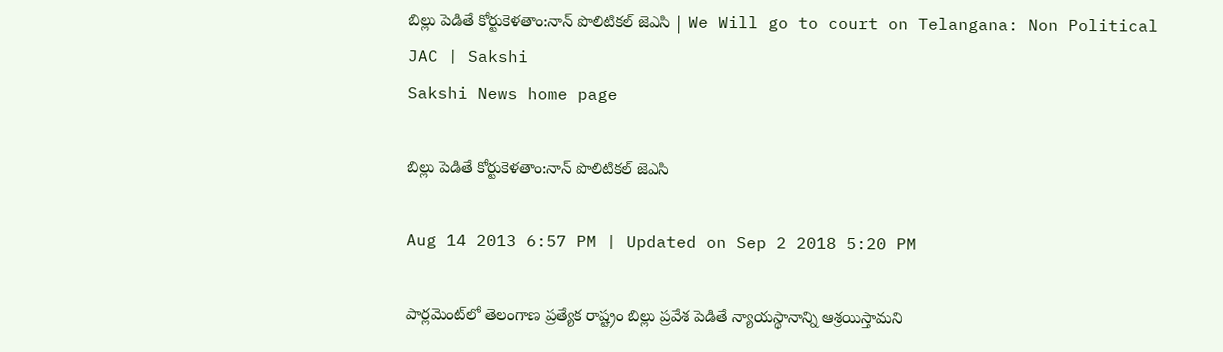బిల్లు పెడితే కోర్టుకెళతాం:నాన్ పొలిటికల్ జెఎసి | We Will go to court on Telangana: Non Political JAC | Sakshi
Sakshi News home page

బిల్లు పెడితే కోర్టుకెళతాం:నాన్ పొలిటికల్ జెఎసి

Aug 14 2013 6:57 PM | Updated on Sep 2 2018 5:20 PM

పార్లమెంట్‌లో తెలంగాణ ప్రత్యేక రాష్ట్రం బిల్లు ప్రవేశ పెడితే న్యాయస్థానాన్ని ఆశ్రయిస్తామని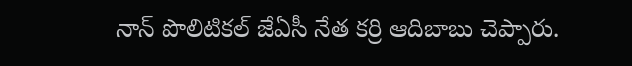నాన్‌ పొలిటికల్‌ జేఏసీ నేత కర్రి ఆదిబాబు చెప్పారు.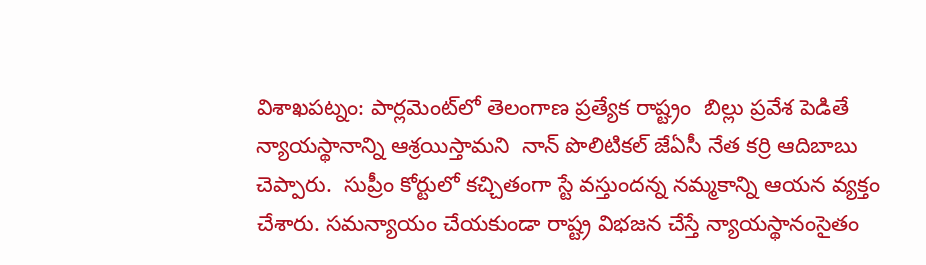విశాఖపట్నం: పార్లమెంట్‌లో తెలంగాణ ప్రత్యేక రాష్ట్రం  బిల్లు ప్రవేశ పెడితే న్యాయస్థానాన్ని ఆశ్రయిస్తామని  నాన్‌ పొలిటికల్‌ జేఏసీ నేత కర్రి ఆదిబాబు చెప్పారు.  సుప్రీం కోర్టులో కచ్చితంగా స్టే వస్తుందన్న నమ్మకాన్ని ఆయన వ్యక్తం చేశారు. సమన్యాయం చేయకుండా రాష్ట్ర విభజన చేస్తే న్యాయస్థానంసైతం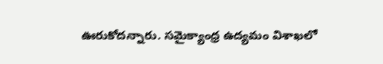ఊరుకోదన్నారు. సమైక్యాంధ్ర ఉద్యమం విశాఖలో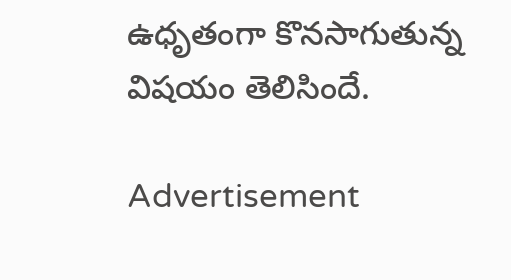ఉధృతంగా కొనసాగుతున్న విషయం తెలిసిందే.

Advertisement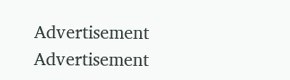Advertisement
Advertisement